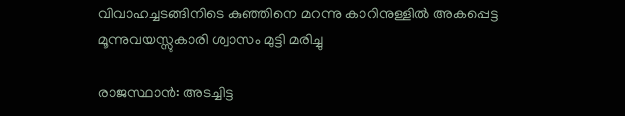വിവാഹച്ചടങ്ങിനിടെ കുഞ്ഞിനെ മറന്നു കാറിനുള്ളിൽ അകപ്പെട്ട മൂന്നുവയസ്സുകാരി ശ്വാസം മുട്ടി മരിച്ചു

രാജസ്ഥാൻ: അടച്ചിട്ട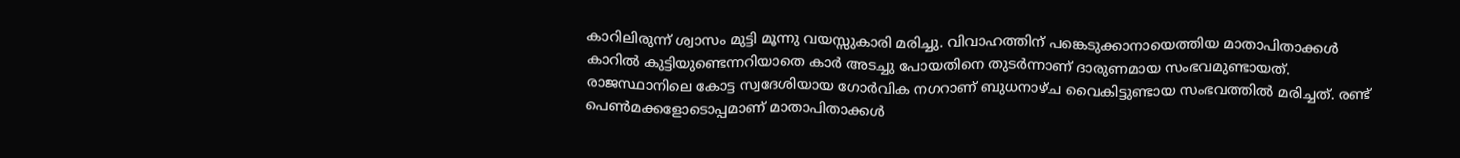കാറിലിരുന്ന് ശ്വാസം മുട്ടി മൂന്നു വയസ്സുകാരി മരിച്ചു. വിവാഹത്തിന് പങ്കെടുക്കാനായെത്തിയ മാതാപിതാക്കൾ കാറിൽ കുട്ടിയുണ്ടെന്നറിയാതെ കാർ അടച്ചു പോയതിനെ തുടർന്നാണ് ദാരുണമായ സംഭവമുണ്ടായത്. രാജസ്ഥാനിലെ കോട്ട സ്വദേശിയായ ഗോർവിക നഗറാണ് ബുധനാഴ്ച വൈകിട്ടുണ്ടായ സംഭവത്തിൽ മരിച്ചത്. രണ്ട് പെൺമക്കളോടൊപ്പമാണ് മാതാപിതാക്കൾ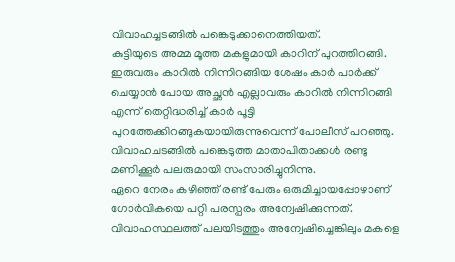വിവാഹച്ചടങ്ങിൽ പങ്കെടുക്കാനെത്തിയത്.
കുട്ടിയുടെ അമ്മ മൂത്ത മകളുമായി കാറിന് പുറത്തിറങ്ങി. ഇരുവരും കാറിൽ നിന്നിറങ്ങിയ ശേഷം കാർ പാർക്ക് ചെയ്യാൻ പോയ അച്ഛൻ എല്ലാവരും കാറിൽ നിന്നിറങ്ങി എന്ന് തെറ്റിദ്ധരിച്ച് കാർ പൂട്ടി പുറത്തേക്കിറങ്ങുകയായിരുന്നുവെന്ന് പോലീസ് പറഞ്ഞു. വിവാഹചടങ്ങിൽ പങ്കെടുത്ത മാതാപിതാക്കൾ രണ്ടു മണിക്കൂർ പലരുമായി സംസാരിച്ചുനിന്നു.
ഏറെ നേരം കഴിഞ്ഞ് രണ്ട് പേരും ഒരുമിച്ചായപ്പോഴാണ് ഗോർവികയെ പറ്റി പരസ്പരം അന്വേഷിക്കുന്നത്. വിവാഹസ്ഥലത്ത് പലയിടത്തും അന്വേഷിച്ചെങ്കിലും മകളെ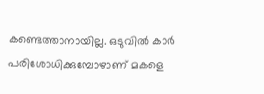കണ്ടെത്താനായില്ല. ഒടുവിൽ കാർ പരിശോധിക്കുമ്പോഴാണ് മകളെ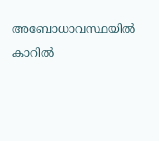അബോധാവസ്ഥയിൽ കാറിൽ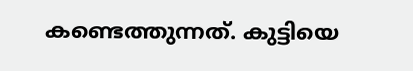കണ്ടെത്തുന്നത്. കുട്ടിയെ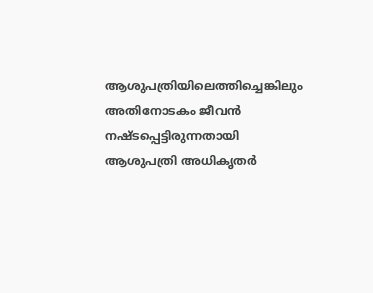ആശുപത്രിയിലെത്തിച്ചെങ്കിലും അതിനോടകം ജീവൻ നഷ്ടപ്പെട്ടിരുന്നതായി ആശുപത്രി അധികൃതർ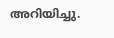അറിയിച്ചു.